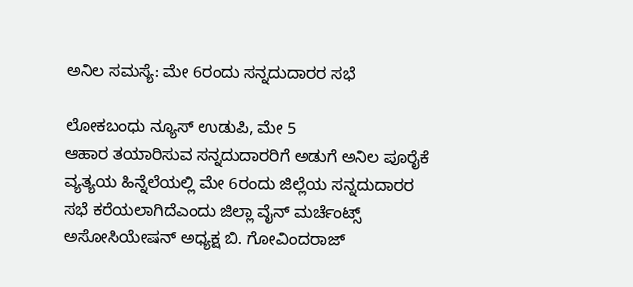ಅನಿಲ ಸಮಸ್ಯೆ: ಮೇ 6ರಂದು ಸನ್ನದುದಾರರ ಸಭೆ

ಲೋಕಬಂಧು ನ್ಯೂಸ್ ಉಡುಪಿ, ಮೇ 5
ಆಹಾರ ತಯಾರಿಸುವ ಸನ್ನದುದಾರರಿಗೆ ಅಡುಗೆ ಅನಿಲ ಪೂರೈಕೆ ವ್ಯತ್ಯಯ ಹಿನ್ನೆಲೆಯಲ್ಲಿ ಮೇ 6ರಂದು ಜಿಲ್ಲೆಯ ಸನ್ನದುದಾರರ ಸಭೆ ಕರೆಯಲಾಗಿದೆಎಂದು ಜಿಲ್ಲಾ ವೈನ್ ಮರ್ಚೆಂಟ್ಸ್ ಅಸೋಸಿಯೇಷನ್ ಅಧ್ಯಕ್ಷ ಬಿ. ಗೋವಿಂದರಾಜ್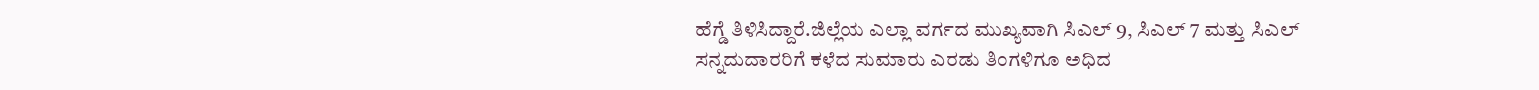ಹೆಗ್ಡೆ ತಿಳಿಸಿದ್ದಾರೆ.ಜಿಲ್ಲೆಯ ಎಲ್ಲಾ ವರ್ಗದ ಮುಖ್ಯವಾಗಿ ಸಿಎಲ್ 9, ಸಿಎಲ್ 7 ಮತ್ತು ಸಿಎಲ್ ಸನ್ನದುದಾರರಿಗೆ ಕಳೆದ ಸುಮಾರು ಎರಡು ತಿಂಗಳಿಗೂ ಅಧಿದ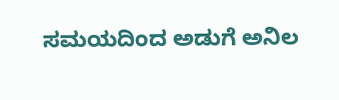ಸಮಯದಿಂದ ಅಡುಗೆ ಅನಿಲ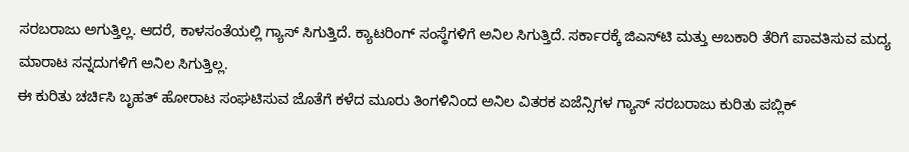ಸರಬರಾಜು ಅಗುತ್ತಿಲ್ಲ. ಆದರೆ, ಕಾಳಸಂತೆಯಲ್ಲಿ ಗ್ಯಾಸ್ ಸಿಗುತ್ತಿದೆ. ಕ್ಯಾಟರಿಂಗ್ ಸಂಸ್ಥೆಗಳಿಗೆ ಅನಿಲ ಸಿಗುತ್ತಿದೆ. ಸರ್ಕಾರಕ್ಕೆ ಜಿಎಸ್‌ಟಿ ಮತ್ತು ಅಬಕಾರಿ ತೆರಿಗೆ ಪಾವತಿಸುವ ಮದ್ಯ ಮಾರಾಟ ಸನ್ನದುಗಳಿಗೆ ಅನಿಲ ಸಿಗುತ್ತಿಲ್ಲ.
ಈ ಕುರಿತು ಚರ್ಚಿಸಿ ಬೃಹತ್ ಹೋರಾಟ ಸಂಘಟಿಸುವ‌ ಜೊತೆಗೆ ಕಳೆದ ಮೂರು ತಿಂಗಳಿನಿಂದ ಅನಿಲ ವಿತರಕ ಏಜೆನ್ಸಿಗಳ ಗ್ಯಾಸ್ ಸರಬರಾಜು ಕುರಿತು ಪಬ್ಲಿಕ್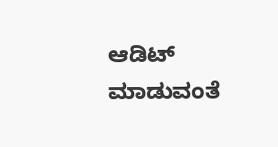ಆಡಿಟ್ ಮಾಡುವಂತೆ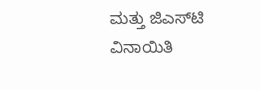ಮತ್ತು ಜಿಎಸ್‌ಟಿ ವಿನಾಯಿತಿ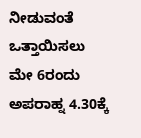ನೀಡುವಂತೆ ಒತ್ತಾಯಿಸಲು ಮೇ 6ರಂದು ಅಪರಾಹ್ನ 4.30ಕ್ಕೆ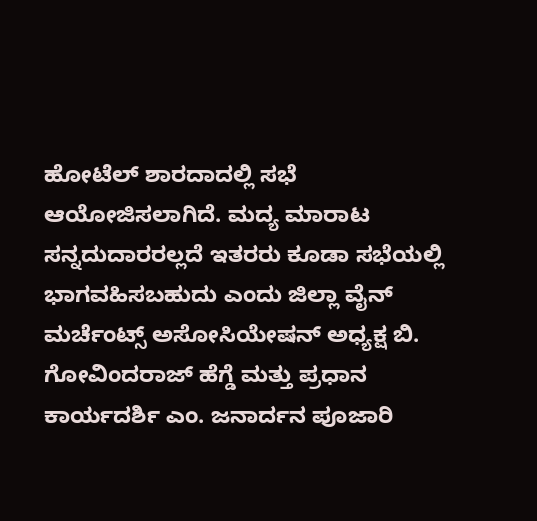ಹೋಟೆಲ್ ಶಾರದಾದಲ್ಲಿ ಸಭೆ ಆಯೋಜಿಸಲಾಗಿದೆ. ಮದ್ಯ ಮಾರಾಟ ಸನ್ನದುದಾರರಲ್ಲದೆ ಇತರರು ಕೂಡಾ ಸಭೆಯಲ್ಲಿ ಭಾಗವಹಿಸಬಹುದು ಎಂದು ಜಿಲ್ಲಾ ವೈನ್ ಮರ್ಚೆಂಟ್ಸ್ ಅಸೋಸಿಯೇಷನ್ ಅಧ್ಯಕ್ಷ ಬಿ. ಗೋವಿಂದರಾಜ್ ಹೆಗ್ಡೆ ಮತ್ತು ಪ್ರಧಾ‌ನ ಕಾರ್ಯದರ್ಶಿ ಎಂ. ಜನಾರ್ದನ ಪೂಜಾರಿ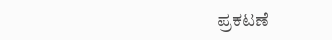ಪ್ರಕಟಣೆ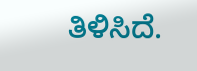ತಿಳಿಸಿದೆ.